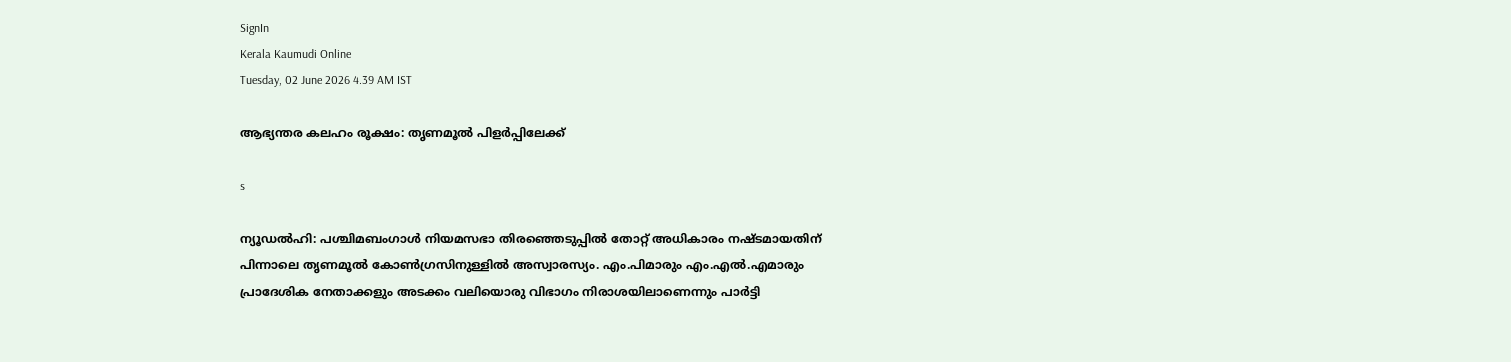SignIn
Kerala Kaumudi Online
Tuesday, 02 June 2026 4.39 AM IST

ആഭ്യന്തര കലഹം രൂക്ഷം: തൃണമൂൽ പിളർപ്പിലേക്ക്

s

ന്യൂഡൽഹി: പശ്ചിമബംഗാൾ നിയമസഭാ തിരഞ്ഞെടുപ്പിൽ തോറ്റ് അധികാരം നഷ്‌ടമായതിന് പിന്നാലെ തൃണമൂൽ കോൺഗ്രസിനുള്ളിൽ അസ്വാരസ്യം. എം.പിമാരും എം.എൽ.എമാരും പ്രാദേശിക നേതാക്കളും അടക്കം വലിയൊരു വിഭാഗം നിരാശയിലാണെന്നും പാർട്ടി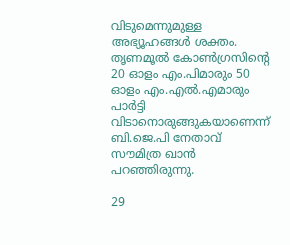വിടുമെന്നുമുള്ള അഭ്യൂഹങ്ങൾ ശക്തം. തൃണമൂൽ കോൺഗ്രസിന്റെ 20 ഓളം എം.പിമാരും 50 ഓളം എം.എൽ.എമാരും പാർട്ടി വിടാനൊരുങ്ങുകയാണെന്ന് ബി.ജെ.പി നേതാവ് സൗമിത്ര ഖാൻ പറഞ്ഞിരുന്നു.

29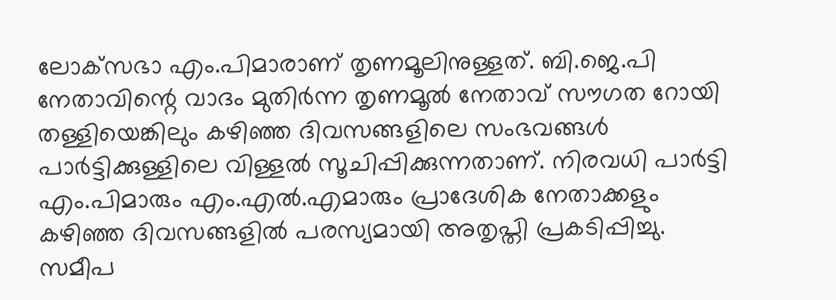ലോക്‌സഭാ എം.പിമാരാണ് തൃണമൂലിനുള്ളത്. ബി.ജെ.പി നേതാവിന്റെ വാദം മുതിർന്ന തൃണമൂൽ നേതാവ് സൗഗത റോയി തള്ളിയെങ്കിലും കഴിഞ്ഞ ദിവസങ്ങളിലെ സംഭവങ്ങൾ പാർട്ടിക്കുള്ളിലെ വിള്ളൽ സൂചിപ്പിക്കുന്നതാണ്. നിരവധി പാർട്ടി എം.പിമാരും എം.എൽ.എമാരും പ്രാദേശിക നേതാക്കളും കഴിഞ്ഞ ദിവസങ്ങളിൽ പരസ്യമായി അതൃപ്തി പ്രകടിപ്പിച്ചു. സമീപ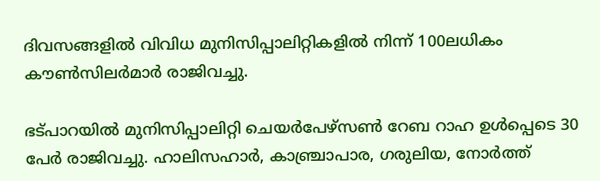ദിവസങ്ങളിൽ വിവിധ മുനിസിപ്പാലിറ്റികളിൽ നിന്ന് 100ലധികം കൗൺസിലർമാർ രാജിവച്ചു.

ഭട്പാറയിൽ മുനിസിപ്പാലിറ്റി ചെയർപേഴ്‌സൺ റേബ റാഹ ഉൾപ്പെടെ 30 പേർ രാജിവച്ചു. ഹാലിസഹാർ, കാഞ്ച്രാപാര, ഗരുലിയ, നോർത്ത്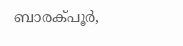ബാരക്പൂർ,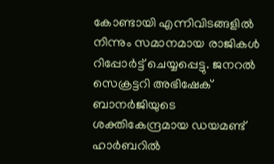കോണ്ടായി എന്നിവിടങ്ങളിൽ നിന്നും സമാനമായ രാജികൾ റിപ്പോർട്ട് ചെയ്യപ്പെട്ടു. ജനറൽ സെക്രട്ടറി അഭിഷേക് ബാനർജിയുടെ ശക്തികേന്ദ്രമായ ഡയമണ്ട് ഹാർബറിൽ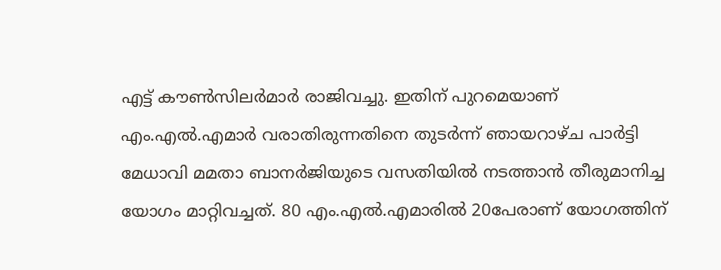എട്ട് കൗൺസിലർമാർ രാജിവച്ചു. ഇതിന് പുറമെയാണ് എം.എൽ.എമാർ വരാതിരുന്നതിനെ തുടർന്ന് ഞായറാഴ‌്ച പാർട്ടി മേധാവി മമതാ ബാനർജിയുടെ വസതിയിൽ നടത്താൻ തീരുമാനിച്ച യോഗം മാറ്റിവച്ചത്. 80 എം.എൽ.എമാരിൽ 20പേരാണ് യോഗത്തിന്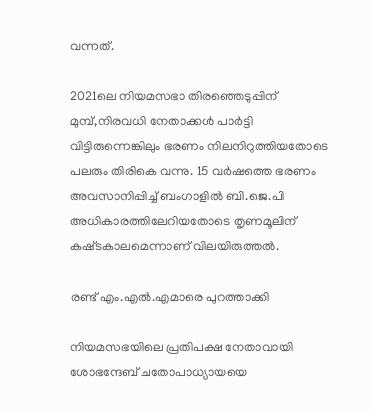വന്നത്.

2021ലെ നിയമസഭാ തിരഞ്ഞെടുപ്പിന് മുമ്പ്,നിരവധി നേതാക്കൾ പാർട്ടി വിട്ടിരുന്നെങ്കിലും ഭരണം നിലനിറുത്തിയതോടെ പലരും തിരികെ വന്നു. 15 വർഷത്തെ ഭരണം അവസാനിപ്പിച്ച് ബംഗാളിൽ ബി.ജെ.പി അധികാരത്തിലേറിയതോടെ തൃണമൂലിന് കഷ്‌ടകാലമെന്നാണ് വിലയിരുത്തൽ.

രണ്ട് എം.എൽ.എമാരെ പുറത്താക്കി

നിയമസഭയിലെ പ്രതിപക്ഷ നേതാവായി ശോഭന്ദേബ് ചതോപാധ്യായയെ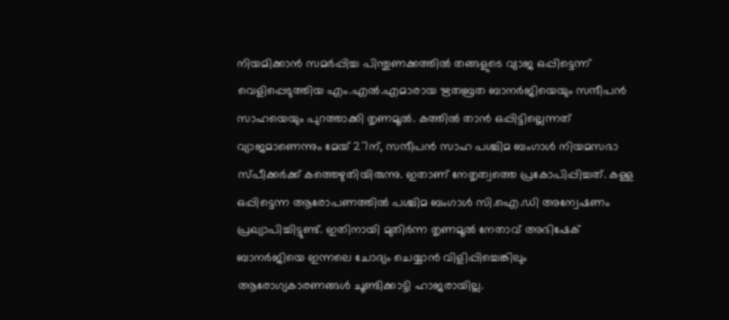നിയമിക്കാൻ സമർപ്പിച്ച പിന്തുണക്കത്തിൽ തങ്ങളുടെ വ്യാജ ഒപ്പിട്ടെന്ന് വെളിപ്പെടുത്തിയ എം.എൽ.എമാരായ ഋതബ്രത ബാനർജിയെയും സന്ദീപൻ സാഹയെയും പുറത്താക്കി തൃണമൂൽ. കത്തിൽ താൻ ഒപ്പിട്ടില്ലെന്നത് വ്യാജമാണെന്നും മേയ് 27ന്, സന്ദീപൻ സാഹ പശ്ചിമ ബംഗാൾ നിയമസഭാ സ്പീക്കർക്ക് കത്തെഴുതിയിരുന്നു. ഇതാണ് നേതൃത്വത്തെ പ്രകോപിപ്പിച്ചത്. കള്ള ഒപ്പിട്ടെന്ന ആരോപണത്തിൽ പശ്ചിമ ബംഗാൾ സി.ഐ.ഡി അന്വേഷണം പ്രഖ്യാപിച്ചിട്ടുണ്ട്. ഇതിനായി മുതിർന്ന തൃണമൂൽ നേതാവ് അഭിഷേക് ബാനർജിയെ ഇന്നലെ ചോദ്യം ചെയ്യാൻ വിളിപ്പിച്ചെങ്കിലും ആരോഗ്യകാരണങ്ങൾ ചൂണ്ടിക്കാട്ടി ഹാജരായില്ല.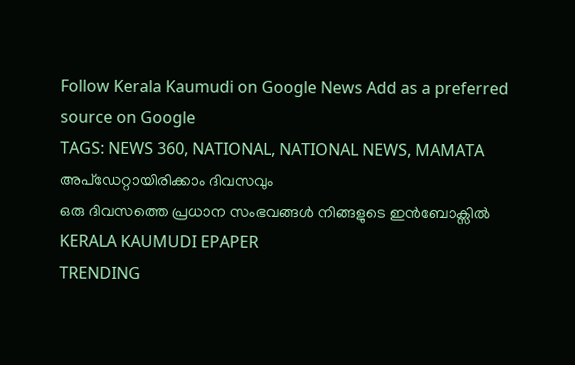Follow Kerala Kaumudi on Google News Add as a preferred source on Google
TAGS: NEWS 360, NATIONAL, NATIONAL NEWS, MAMATA
അപ്ഡേറ്റായിരിക്കാം ദിവസവും
ഒരു ദിവസത്തെ പ്രധാന സംഭവങ്ങൾ നിങ്ങളുടെ ഇൻബോക്സിൽ
KERALA KAUMUDI EPAPER
TRENDING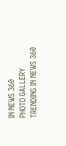IN NEWS 360
PHOTO GALLERY
TRENDING IN NEWS 360